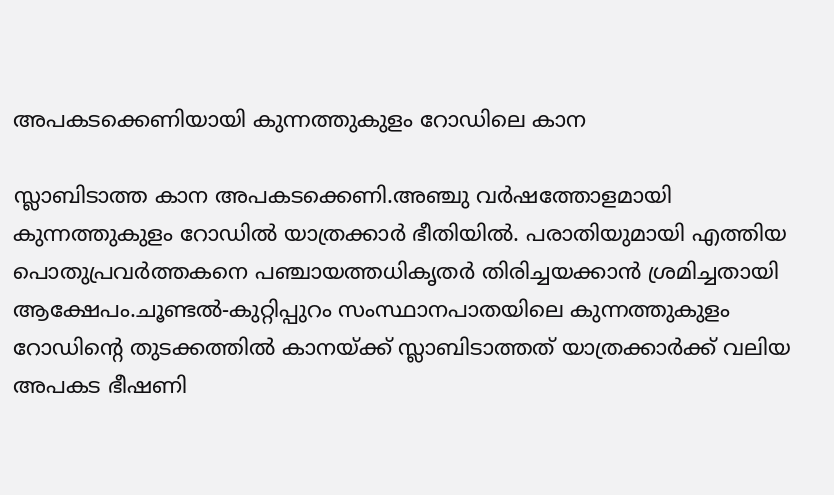അപകടക്കെണിയായി കുന്നത്തുകുളം റോഡിലെ കാന

സ്ലാബിടാത്ത കാന അപകടക്കെണി.അഞ്ചു വര്‍ഷത്തോളമായി കുന്നത്തുകുളം റോഡില്‍ യാത്രക്കാര്‍ ഭീതിയില്‍. പരാതിയുമായി എത്തിയ പൊതുപ്രവര്‍ത്തകനെ പഞ്ചായത്തധികൃതര്‍ തിരിച്ചയക്കാന്‍ ശ്രമിച്ചതായി ആക്ഷേപം.ചൂണ്ടല്‍-കുറ്റിപ്പുറം സംസ്ഥാനപാതയിലെ കുന്നത്തുകുളം റോഡിന്റെ തുടക്കത്തില്‍ കാനയ്ക്ക് സ്ലാബിടാത്തത് യാത്രക്കാര്‍ക്ക് വലിയ അപകട ഭീഷണി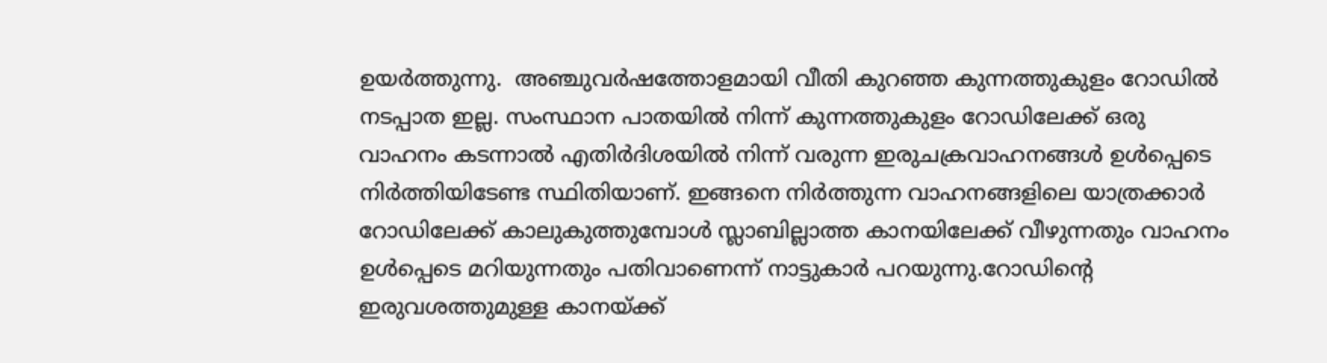ഉയര്‍ത്തുന്നു.  അഞ്ചുവര്‍ഷത്തോളമായി വീതി കുറഞ്ഞ കുന്നത്തുകുളം റോഡില്‍ നടപ്പാത ഇല്ല. സംസ്ഥാന പാതയില്‍ നിന്ന് കുന്നത്തുകുളം റോഡിലേക്ക് ഒരു വാഹനം കടന്നാല്‍ എതിര്‍ദിശയില്‍ നിന്ന് വരുന്ന ഇരുചക്രവാഹനങ്ങള്‍ ഉള്‍പ്പെടെ നിര്‍ത്തിയിടേണ്ട സ്ഥിതിയാണ്. ഇങ്ങനെ നിര്‍ത്തുന്ന വാഹനങ്ങളിലെ യാത്രക്കാര്‍ റോഡിലേക്ക് കാലുകുത്തുമ്പോള്‍ സ്ലാബില്ലാത്ത കാനയിലേക്ക് വീഴുന്നതും വാഹനം ഉള്‍പ്പെടെ മറിയുന്നതും പതിവാണെന്ന് നാട്ടുകാര്‍ പറയുന്നു.റോഡിന്റെ ഇരുവശത്തുമുള്ള കാനയ്ക്ക്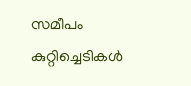സമീപം കുറ്റിച്ചെടികള്‍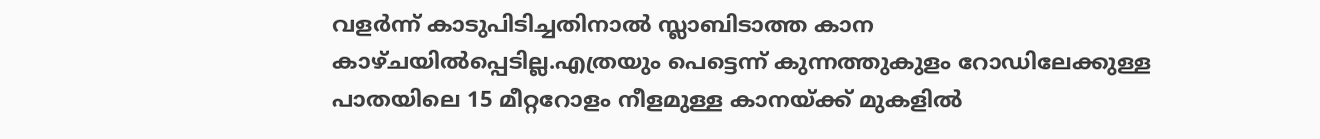വളര്‍ന്ന് കാടുപിടിച്ചതിനാല്‍ സ്ലാബിടാത്ത കാന കാഴ്ചയില്‍പ്പെടില്ല.എത്രയും പെട്ടെന്ന് കുന്നത്തുകുളം റോഡിലേക്കുള്ള പാതയിലെ 15 മീറ്ററോളം നീളമുള്ള കാനയ്ക്ക് മുകളില്‍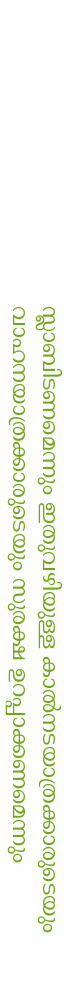സ്ലാബിടണമെന്നും ഇതുവഴിയുള്ള കാല്‍നടയാത്രക്കാരുടെയും വാഹനയാത്രക്കാരുടെയും സുരക്ഷ ഉറപ്പാക്കണമെന്നും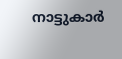നാട്ടുകാര്‍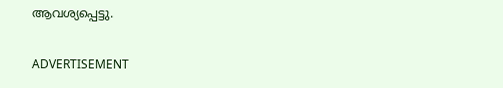ആവശ്യപ്പെട്ടു.

ADVERTISEMENT